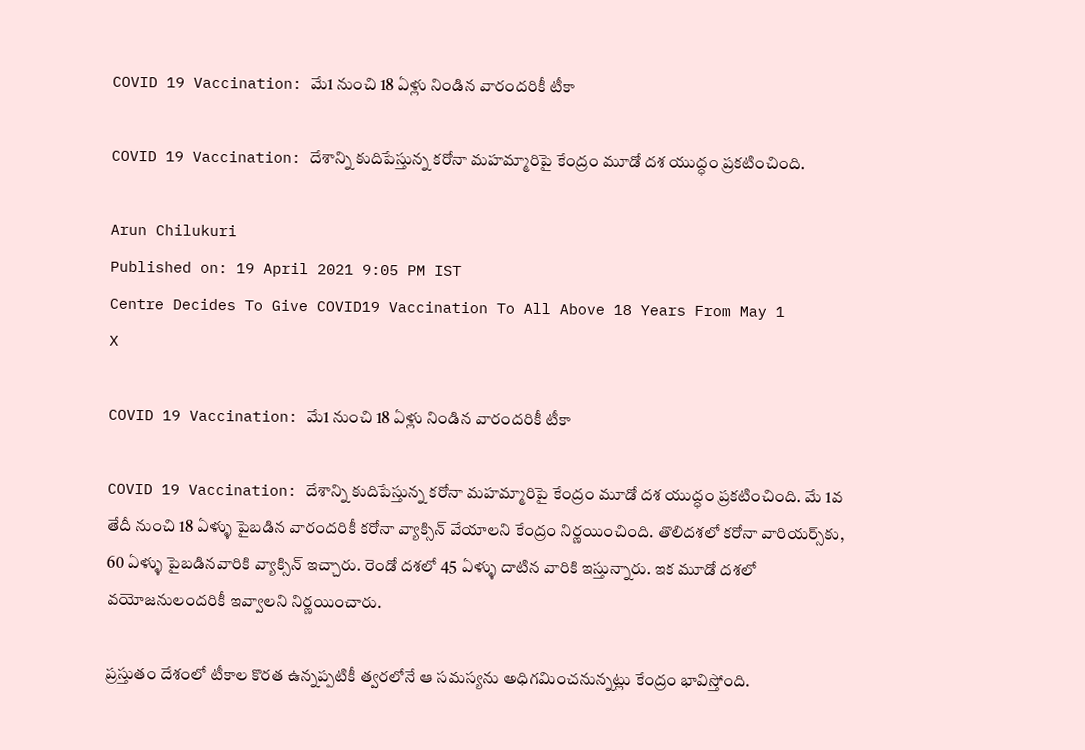COVID 19 Vaccination: మే1 నుంచి 18 ఏళ్లు నిండిన వారందరికీ టీకా

COVID 19 Vaccination: దేశాన్ని కుదిపేస్తున్న కరోనా మహమ్మారిపై కేంద్రం మూడో దశ యుద్ధం ప్రకటించింది.

Arun Chilukuri
Published on: 19 April 2021 9:05 PM IST
Centre Decides To Give COVID19 Vaccination To All Above 18 Years From May 1
X

COVID 19 Vaccination: మే1 నుంచి 18 ఏళ్లు నిండిన వారందరికీ టీకా

COVID 19 Vaccination: దేశాన్ని కుదిపేస్తున్న కరోనా మహమ్మారిపై కేంద్రం మూడో దశ యుద్ధం ప్రకటించింది. మే 1వ తేదీ నుంచి 18 ఏళ్ళు పైబడిన వారందరికీ కరోనా వ్యాక్సిన్‌ వేయాలని కేంద్రం నిర్ణయించింది. తొలిదశలో కరోనా వారియర్స్‌కు, 60 ఏళ్ళు పైబడినవారికి వ్యాక్సిన్‌ ఇచ్చారు. రెండో దశలో 45 ఏళ్ళు దాటిన వారికి ఇస్తున్నారు. ఇక మూడో దశలో వయోజనులందరికీ ఇవ్వాలని నిర్ణయించారు.

ప్రస్తుతం దేశంలో టీకాల కొరత ఉన్నప్పటికీ త్వరలోనే ఆ సమస్యను అధిగమించనున్నట్లు కేంద్రం భావిస్తోంది.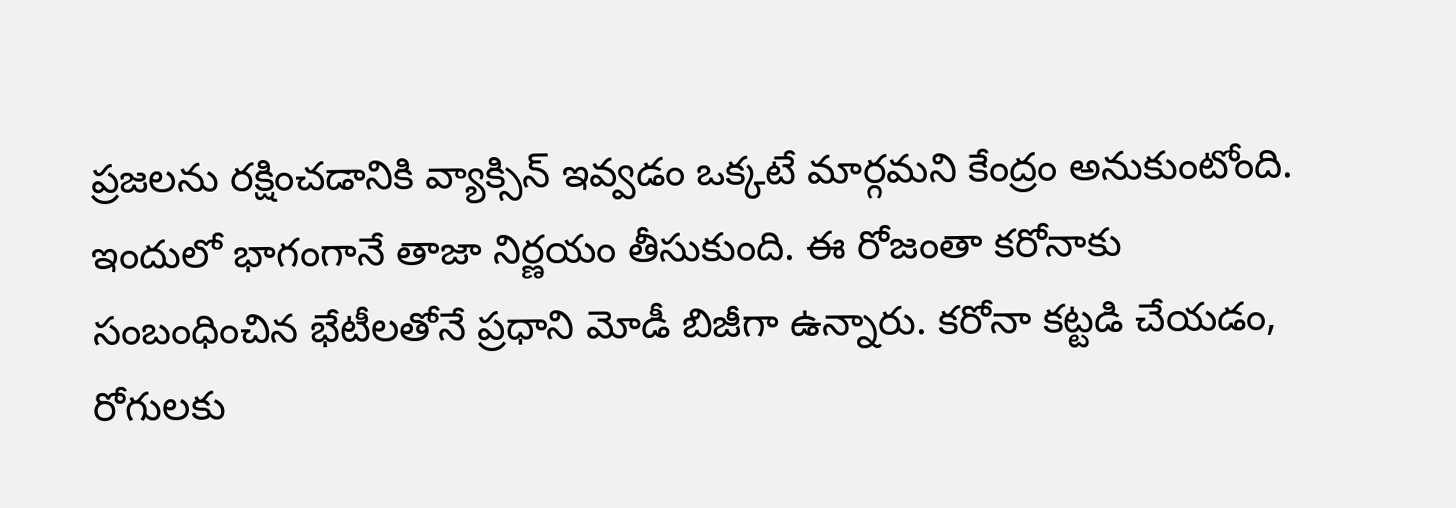ప్రజలను రక్షించడానికి వ్యాక్సిన్‌ ఇవ్వడం ఒక్కటే మార్గమని కేంద్రం అనుకుంటోంది. ఇందులో భాగంగానే తాజా నిర్ణయం తీసుకుంది. ఈ రోజంతా కరోనాకు సంబంధించిన భేటీలతోనే ప్రధాని మోడీ బిజీగా ఉన్నారు. కరోనా కట్టడి చేయడం, రోగులకు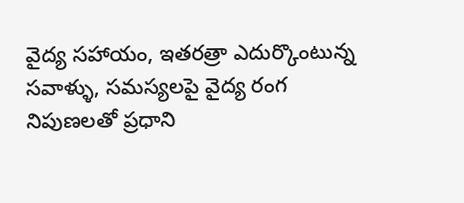వైద్య సహాయం, ఇతరత్రా ఎదుర్కొంటున్న సవాళ్ళు, సమస్యలపై వైద్య రంగ నిపుణలతో ప్రధాని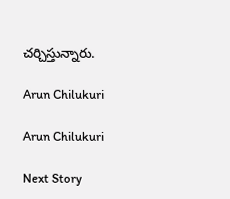చర్చిస్తున్నారు.

Arun Chilukuri

Arun Chilukuri

Next Story